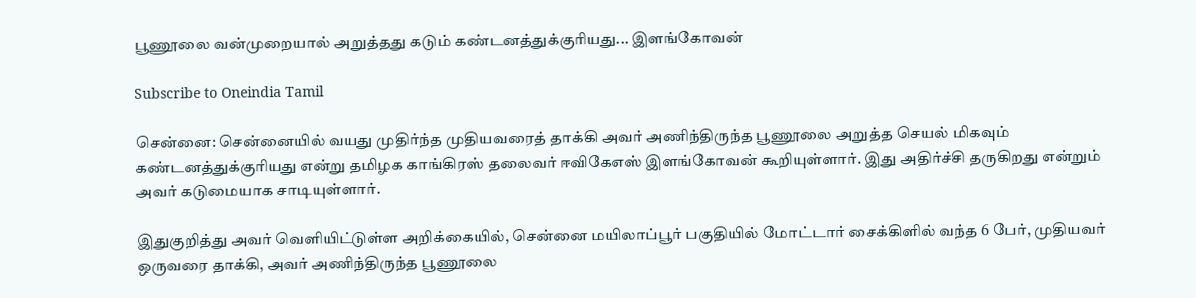பூணூலை வன்முறையால் அறுத்தது கடும் கண்டனத்துக்குரியது... இளங்கோவன்

Subscribe to Oneindia Tamil

சென்னை: சென்னையில் வயது முதிர்ந்த முதியவரைத் தாக்கி அவர் அணிந்திருந்த பூணூலை அறுத்த செயல் மிகவும் கண்டனத்துக்குரியது என்று தமிழக காங்கிரஸ் தலைவர் ஈவிகேஎஸ் இளங்கோவன் கூறியுள்ளார். இது அதிர்ச்சி தருகிறது என்றும் அவர் கடுமையாக சாடியுள்ளார்.

இதுகுறித்து அவர் வெளியிட்டுள்ள அறிக்கையில், சென்னை மயிலாப்பூர் பகுதியில் மோட்டார் சைக்கிளில் வந்த 6 பேர், முதியவர் ஒருவரை தாக்கி, அவர் அணிந்திருந்த பூணூலை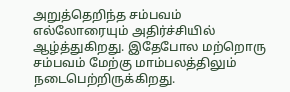அறுத்தெறிந்த சம்பவம் எல்லோரையும் அதிர்ச்சியில் ஆழ்த்துகிறது. இதேபோல மற்றொரு சம்பவம் மேற்கு மாம்பலத்திலும் நடைபெற்றிருக்கிறது.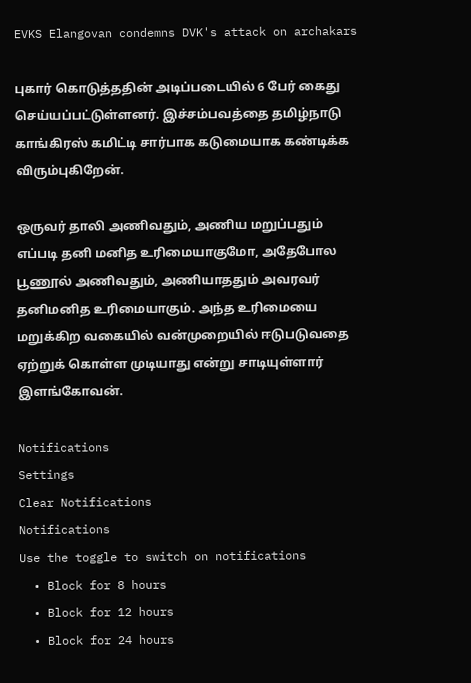EVKS Elangovan condemns DVK's attack on archakars

புகார் கொடுத்ததின் அடிப்படையில் 6 பேர் கைது செய்யப்பட்டுள்ளனர். இச்சம்பவத்தை தமிழ்நாடு காங்கிரஸ் கமிட்டி சார்பாக கடுமையாக கண்டிக்க விரும்புகிறேன்.

ஒருவர் தாலி அணிவதும், அணிய மறுப்பதும் எப்படி தனி மனித உரிமையாகுமோ, அதேபோல பூணூல் அணிவதும், அணியாததும் அவரவர் தனிமனித உரிமையாகும். அந்த உரிமையை மறுக்கிற வகையில் வன்முறையில் ஈடுபடுவதை ஏற்றுக் கொள்ள முடியாது என்று சாடியுள்ளார் இளங்கோவன்.

Notifications
Settings
Clear Notifications
Notifications
Use the toggle to switch on notifications
  • Block for 8 hours
  • Block for 12 hours
  • Block for 24 hours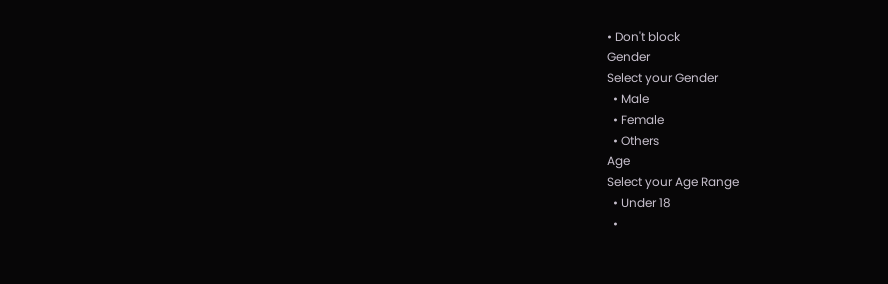• Don't block
Gender
Select your Gender
  • Male
  • Female
  • Others
Age
Select your Age Range
  • Under 18
  •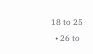18 to 25
  • 26 to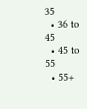35
  • 36 to 45
  • 45 to 55
  • 55+